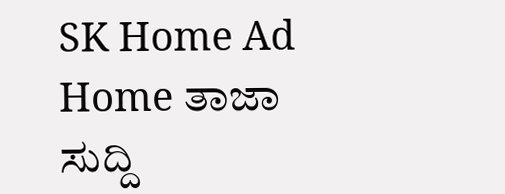SK Home Ad
Home ತಾಜಾ ಸುದ್ದಿ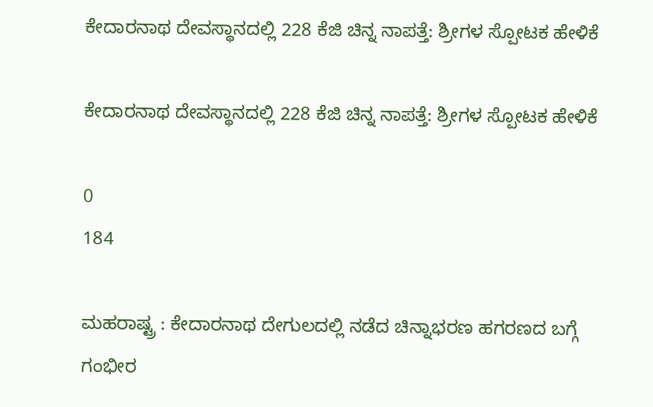ಕೇದಾರನಾಥ ದೇವಸ್ಥಾನದಲ್ಲಿ 228 ಕೆಜಿ ಚಿನ್ನ ನಾಪತ್ತೆ: ಶ್ರೀಗಳ ಸ್ಪೋಟಕ ಹೇಳಿಕೆ

ಕೇದಾರನಾಥ ದೇವಸ್ಥಾನದಲ್ಲಿ 228 ಕೆಜಿ ಚಿನ್ನ ನಾಪತ್ತೆ: ಶ್ರೀಗಳ ಸ್ಪೋಟಕ ಹೇಳಿಕೆ

0
184

ಮಹರಾಷ್ಟ್ರ : ಕೇದಾರನಾಥ ದೇಗುಲದಲ್ಲಿ ನಡೆದ ಚಿನ್ನಾಭರಣ ಹಗರಣದ ಬಗ್ಗೆ ಗಂಭೀರ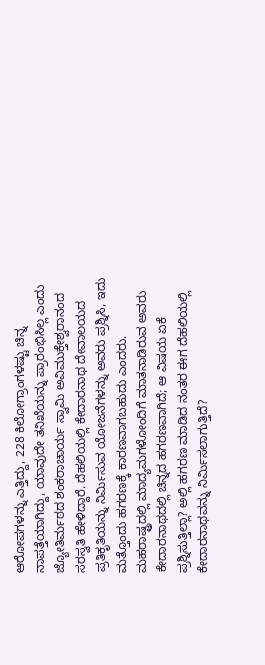ಆರೋಪಗಳನ್ನು ಎತ್ತಿದ್ದು, 228 ಕಿಲೋಗ್ರಾಂಗಳಷ್ಟು ಚಿನ್ನ ನಾಪತ್ತೆಯಾಗಿದ್ದು, ಯಾವುದೇ ತನಿಖೆಯನ್ನು ಪ್ರಾರಂಭಿಸಿಲ್ಲ ಎಂದು ಜ್ಯೋತಿರ್ಮಠದ ಶಂಕರಾಚಾರ್ಯ ಸ್ವಾಮಿ ಅವಿಮುಕ್ತೇಶ್ವರಾನಂದ ಸರಸ್ವತಿ ಹೇಳಿದ್ದಾರೆ. ದೆಹಲಿಯಲ್ಲಿ ಕೇದಾರನಾಥ ದೇವಾಲಯದ ಪ್ರತಿಕೃತಿಯನ್ನು ನಿರ್ಮಿಸುವ ಯೋಜನೆಗಳನ್ನು ಅವರು ಪ್ರಶ್ನಿಸಿ, ಇದು ಮತ್ತೊಂದು ಹಗರಣಕ್ಕೆ ಕಾರಣವಾಗಬಹುದು ಎಂದರು.
ಮಹರಾಷ್ಟ್ರದಲ್ಲಿ ಮಾದ್ಯಮಗಳೋಂದಿಗೆ ಮಾತನಾಡಿರುವ ಅವರು ಕೇದಾರನಾಥದಲ್ಲಿ ಚಿನ್ನದ ಹಗರಣವಾಗಿದೆ; ಆ ವಿಷಯ ಏಕೆ ಪ್ರಶ್ನಿಸುತ್ತಿಲ್ಲಾ? ಅಲ್ಲಿ ಹಗರಣ ಮಾಡಿದ ನಂತರ ಈಗ ದೆಹಲಿಯಲ್ಲಿ ಕೇದಾರನಾಥವನ್ನು ನಿರ್ಮಿಸಲಾಗುತ್ತಿದೆ?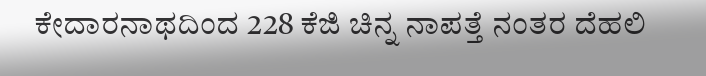ಕೇದಾರನಾಥದಿಂದ 228 ಕೆಜಿ ಚಿನ್ನ ನಾಪತ್ತೆ ನಂತರ ದೆಹಲಿ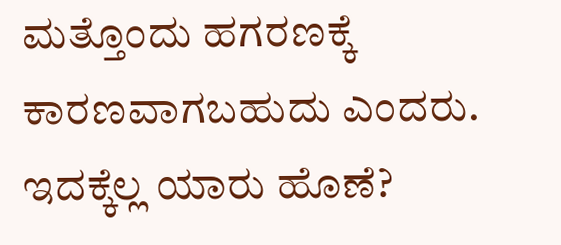ಮತ್ತೊಂದು ಹಗರಣಕ್ಕೆ ಕಾರಣವಾಗಬಹುದು ಎಂದರು. ಇದಕ್ಕೆಲ್ಲ ಯಾರು ಹೊಣೆ?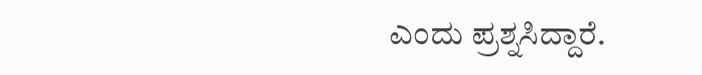ಎಂದು ಪ್ರಶ್ನಸಿದ್ದಾರೆ.